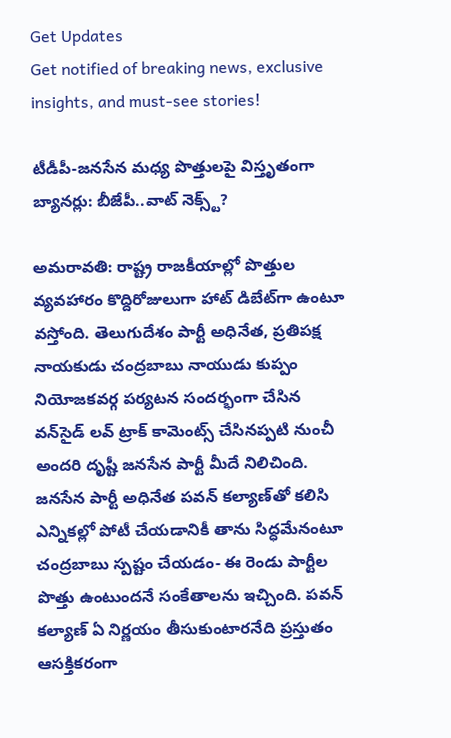Get Updates
Get notified of breaking news, exclusive insights, and must-see stories!

టీడీపీ-జనసేన మధ్య పొత్తులపై విస్తృతంగా బ్యానర్లు: బీజేపీ..వాట్ నెక్స్ట్?

అమరావతి: రాష్ట్ర రాజకీయాల్లో పొత్తుల వ్యవహారం కొద్దిరోజులుగా హాట్ డిబేట్‌గా ఉంటూ వస్తోంది. తెలుగుదేశం పార్టీ అధినేత, ప్రతిపక్ష నాయకుడు చంద్రబాబు నాయుడు కుప్పం నియోజకవర్గ పర్యటన సందర్భంగా చేసిన వన్‌సైడ్ లవ్ ట్రాక్ కామెంట్స్ చేసినప్పటి నుంచీ అందరి దృష్టీ జనసేన పార్టీ మీదే నిలిచింది. జనసేన పార్టీ అధినేత పవన్ కల్యాణ్‌తో కలిసి ఎన్నికల్లో పోటీ చేయడానికీ తాను సిద్ధమేనంటూ చంద్రబాబు స్పష్టం చేయడం- ఈ రెండు పార్టీల పొత్తు ఉంటుందనే సంకేతాలను ఇచ్చింది. పవన్ కల్యాణ్ ఏ నిర్ణయం తీసుకుంటారనేది ప్రస్తుతం ఆసక్తికరంగా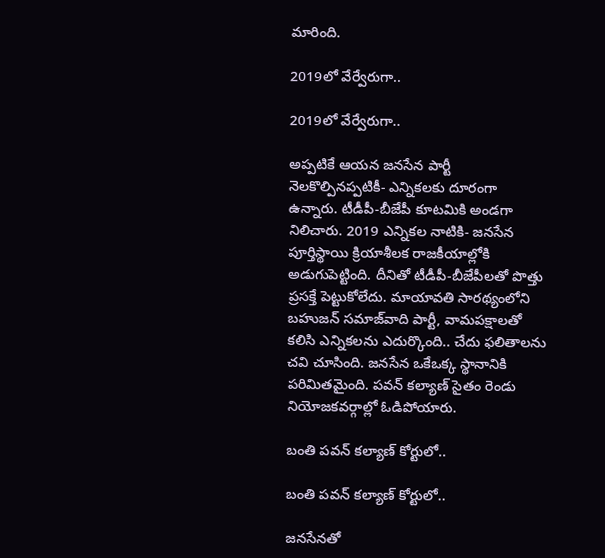మారింది.

2019లో వేర్వేరుగా..

2019లో వేర్వేరుగా..

అప్పటికే ఆయన జనసేన పార్టీ నెలకొల్పినప్పటికీ- ఎన్నికలకు దూరంగా ఉన్నారు. టీడీపీ-బీజేపీ కూటమికి అండగా నిలిచారు. 2019 ఎన్నికల నాటికి- జనసేన పూర్తిస్థాయి క్రియాశీలక రాజకీయాల్లోకి అడుగుపెట్టింది. దీనితో టీడీపీ-బీజేపీలతో పొత్తు ప్రసక్తే పెట్టుకోలేదు. మాయావతి సారథ్యంలోని బహుజన్ సమాజ్‌వాది పార్టీ, వామపక్షాలతో కలిసి ఎన్నికలను ఎదుర్కొంది.. చేదు ఫలితాలను చవి చూసింది. జనసేన ఒకేఒక్క స్థానానికి పరిమితమైంది. పవన్ కల్యాణ్ సైతం రెండు నియోజకవర్గాల్లో ఓడిపోయారు.

బంతి పవన్ కల్యాణ్‌ కోర్టులో..

బంతి పవన్ కల్యాణ్‌ కోర్టులో..

జనసేనతో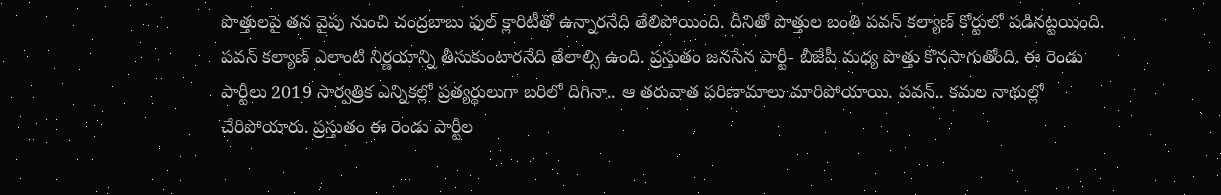పొత్తులపై తన వైపు నుంచి చంద్రబాబు ఫుల్ క్లారిటీతో ఉన్నారనేది తేలిపోయింది. దీనితో పొత్తుల బంతి పవన్ కల్యాణ్ కోర్టులో పడినట్టయింది. పవన్ కల్యాణ్ ఎలాంటి నిర్ణయాన్ని తీసుకుంటారనేది తేలాల్సి ఉంది. ప్రస్తుతం జనసేన పార్టీ- బీజేపీ మధ్య పొత్తు కొనసాగుతోంది. ఈ రెండు పార్టీలు 2019 సార్వత్రిక ఎన్నికల్లో ప్రత్యర్థులుగా బరిలో దిగినా.. ఆ తరువాత పరిణామాలు మారిపోయాయి. పవన్.. కమల నాథుల్లో చేరిపోయారు. ప్రస్తుతం ఈ రెండు పార్టీల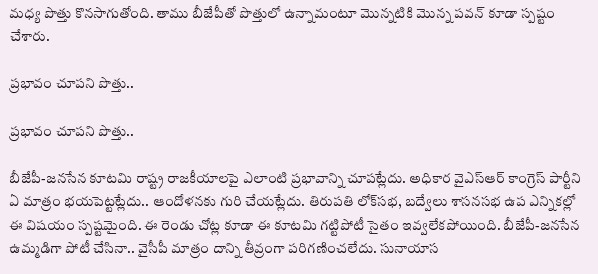మధ్య పొత్తు కొనసాగుతోంది. తాము బీజేపీతో పొత్తులో ఉన్నామంటూ మొన్నటికి మొన్న పవన్ కూడా స్పష్టం చేశారు.

ప్రభావం చూపని పొత్తు..

ప్రభావం చూపని పొత్తు..

బీజేపీ-జనసేన కూటమి రాష్ట్ర రాజకీయాలపై ఎలాంటి ప్రభావాన్ని చూపట్లేదు. అధికార వైఎస్ఆర్ కాంగ్రెస్ పార్టీని ఏ మాత్రం భయపెట్టట్లేదు.. ఆందోళనకు గురి చేయట్లేదు. తిరుపతి లోక్‌సభ, బద్వేలు శాసనసభ ఉప ఎన్నికల్లో ఈ విషయం స్పష్టమైంది. ఈ రెండు చోట్ల కూడా ఈ కూటమి గట్టిపోటీ సైతం ఇవ్వలేకపోయింది. బీజేపీ-జనసేన ఉమ్మడిగా పోటీ చేసినా.. వైసీపీ మాత్రం దాన్ని తీవ్రంగా పరిగణించలేదు. సునాయాస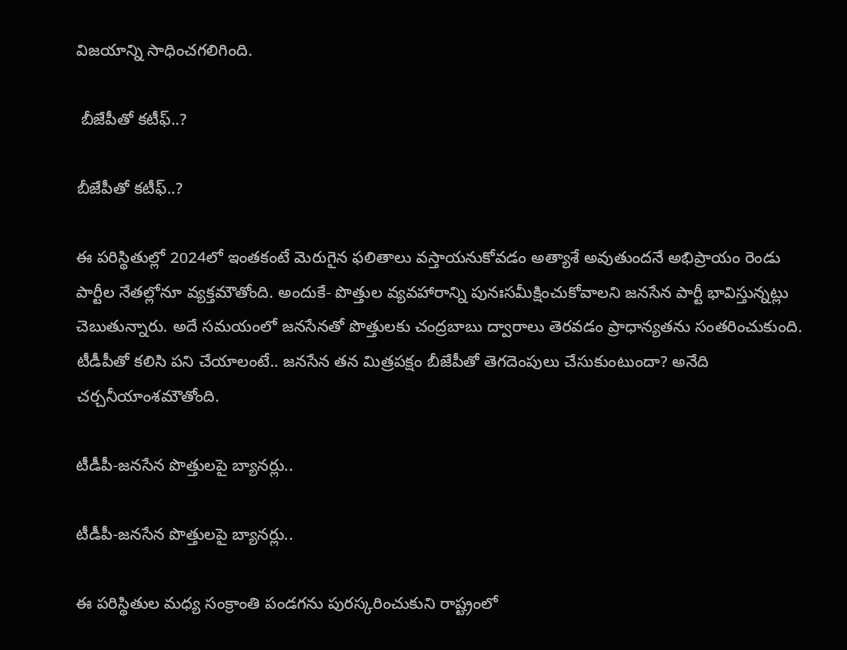విజయాన్ని సాధించగలిగింది.

 బీజేపీతో కటీఫ్..?

బీజేపీతో కటీఫ్..?

ఈ పరిస్థితుల్లో 2024లో ఇంతకంటే మెరుగైన ఫలితాలు వస్తాయనుకోవడం అత్యాశే అవుతుందనే అభిప్రాయం రెండు పార్టీల నేతల్లోనూ వ్యక్తమౌతోంది. అందుకే- పొత్తుల వ్యవహారాన్ని పునఃసమీక్షించుకోవాలని జనసేన పార్టీ భావిస్తున్నట్లు చెబుతున్నారు. అదే సమయంలో జనసేనతో పొత్తులకు చంద్రబాబు ద్వారాలు తెరవడం ప్రాధాన్యతను సంతరించుకుంది. టీడీపీతో కలిసి పని చేయాలంటే.. జనసేన తన మిత్రపక్షం బీజేపీతో తెగదెంపులు చేసుకుంటుందా? అనేది చర్చనీయాంశమౌతోంది.

టీడీపీ-జనసేన పొత్తులపై బ్యానర్లు..

టీడీపీ-జనసేన పొత్తులపై బ్యానర్లు..

ఈ పరిస్థితుల మధ్య సంక్రాంతి పండగను పురస్కరించుకుని రాష్ట్రంలో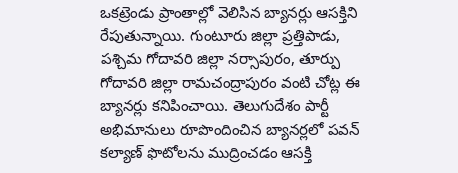ఒకట్రెండు ప్రాంతాల్లో వెలిసిన బ్యానర్లు ఆసక్తిని రేపుతున్నాయి. గుంటూరు జిల్లా ప్రత్తిపాడు, పశ్చిమ గోదావరి జిల్లా నర్సాపురం, తూర్పు గోదావరి జిల్లా రామచంద్రాపురం వంటి చోట్ల ఈ బ్యానర్లు కనిపించాయి. తెలుగుదేశం పార్టీ అభిమానులు రూపొందించిన బ్యానర్లలో పవన్ కల్యాణ్ ఫొటోలను ముద్రించడం ఆసక్తి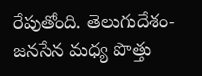రేపుతోంది. తెలుగుదేశం-జనసేన మధ్య పొత్తు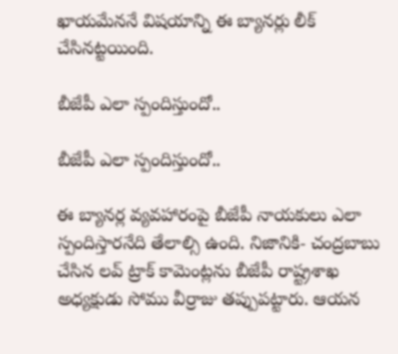ఖాయమేననే విషయాన్ని ఈ బ్యానర్లు లీక్ చేసినట్టయింది.

బీజేపీ ఎలా స్పందిస్తుందో..

బీజేపీ ఎలా స్పందిస్తుందో..

ఈ బ్యానర్ల వ్యవహారంపై బీజేపీ నాయకులు ఎలా స్పందిస్తారనేది తేలాల్సి ఉంది. నిజానికి- చంద్రబాబు చేసిన లవ్ ట్రాక్ కామెంట్లను బీజేపీ రాష్ట్రశాఖ అధ్యక్షుడు సోము వీర్రాజు తప్పుపట్టారు. ఆయన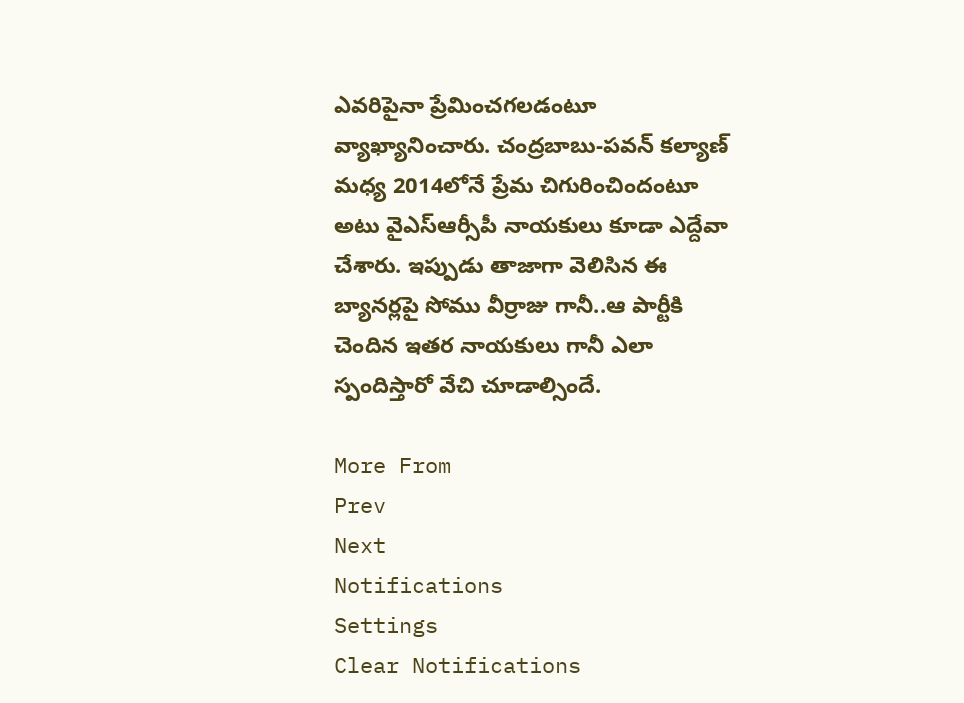ఎవరిపైనా ప్రేమించగలడంటూ వ్యాఖ్యానించారు. చంద్రబాబు-పవన్ కల్యాణ్ మధ్య 2014లోనే ప్రేమ చిగురించిందంటూ అటు వైఎస్ఆర్సీపీ నాయకులు కూడా ఎద్దేవా చేశారు. ఇప్పుడు తాజాగా వెలిసిన ఈ బ్యానర్లపై సోము వీర్రాజు గానీ..ఆ పార్టీకి చెందిన ఇతర నాయకులు గానీ ఎలా స్పందిస్తారో వేచి చూడాల్సిందే.

More From
Prev
Next
Notifications
Settings
Clear Notifications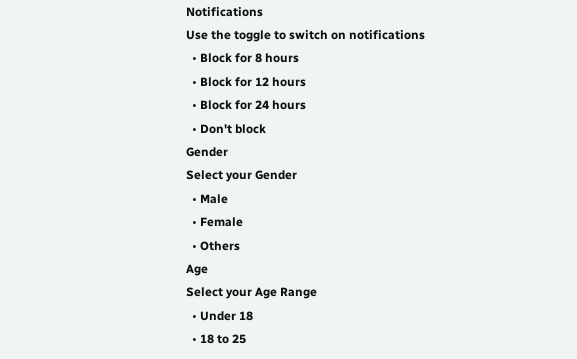Notifications
Use the toggle to switch on notifications
  • Block for 8 hours
  • Block for 12 hours
  • Block for 24 hours
  • Don't block
Gender
Select your Gender
  • Male
  • Female
  • Others
Age
Select your Age Range
  • Under 18
  • 18 to 25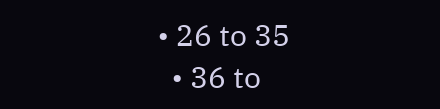• 26 to 35
  • 36 to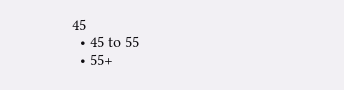45
  • 45 to 55
  • 55+